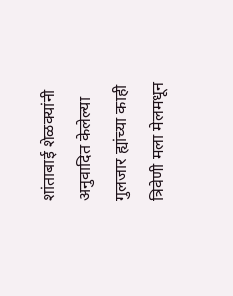शांताबाई शेळक्यांनी अनुवादित केलेल्या गुलजार ह्यांच्या काही त्रिवेणी मला मेलमधून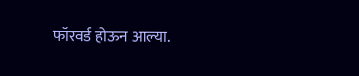फॉरवर्ड होऊन आल्या.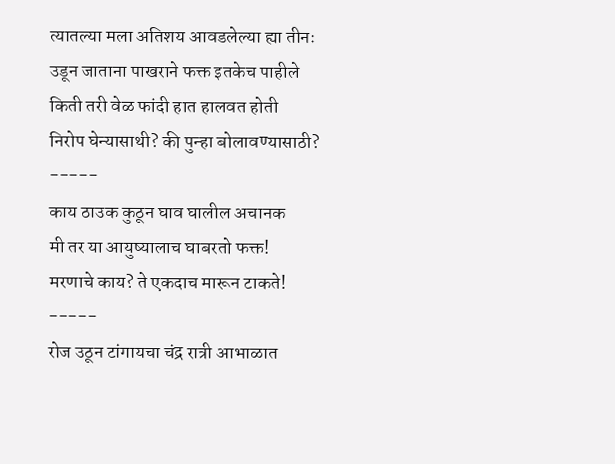त्यातल्या मला अतिशय आवडलेल्या ह्या तीनः
उडून जाताना पाखराने फक्त इतकेच पाहीले
किती तरी वेळ फांदी हात हालवत होती
निरोप घेन्यासाथी? की पुन्हा बोलावण्यासाठी?
-----
काय ठाउक कुठून घाव घालील अचानक
मी तर या आयुष्यालाच घाबरतो फक्त!
मरणाचे काय? ते एकदाच मारून टाकते!
-----
रोज उठून टांगायचा चंद्र रात्री आभाळात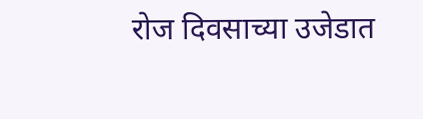रोज दिवसाच्या उजेडात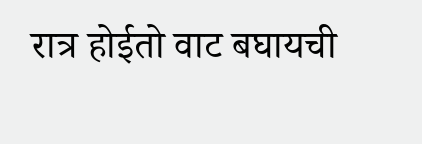रात्र होईतो वाट बघायची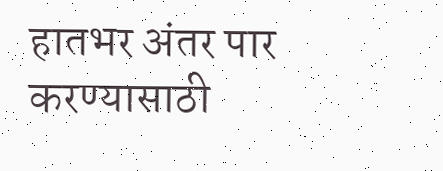हातभर अंतर पार करण्यासाठी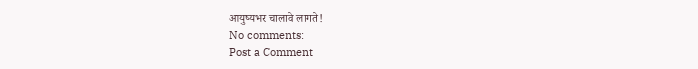आयुष्यभर चालावे लागते!
No comments:
Post a Comment